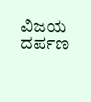ವಿಜಯ ದರ್ಪಣ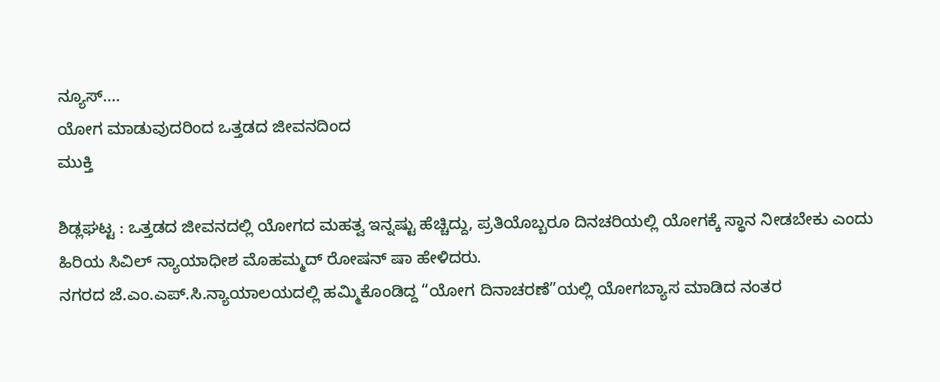ನ್ಯೂಸ್….
ಯೋಗ ಮಾಡುವುದರಿಂದ ಒತ್ತಡದ ಜೀವನದಿಂದ
ಮುಕ್ತಿ

ಶಿಡ್ಲಘಟ್ಟ : ಒತ್ತಡದ ಜೀವನದಲ್ಲಿ ಯೋಗದ ಮಹತ್ವ ಇನ್ನಷ್ಟು ಹೆಚ್ಚಿದ್ದು, ಪ್ರತಿಯೊಬ್ಬರೂ ದಿನಚರಿಯಲ್ಲಿ ಯೋಗಕ್ಕೆ ಸ್ಥಾನ ನೀಡಬೇಕು ಎಂದು ಹಿರಿಯ ಸಿವಿಲ್ ನ್ಯಾಯಾಧೀಶ ಮೊಹಮ್ಮದ್ ರೋಷನ್ ಷಾ ಹೇಳಿದರು.
ನಗರದ ಜೆ.ಎಂ.ಎಪ್.ಸಿ.ನ್ಯಾಯಾಲಯದಲ್ಲಿ ಹಮ್ಮಿಕೊಂಡಿದ್ದ “ಯೋಗ ದಿನಾಚರಣೆ”ಯಲ್ಲಿ ಯೋಗಬ್ಯಾಸ ಮಾಡಿದ ನಂತರ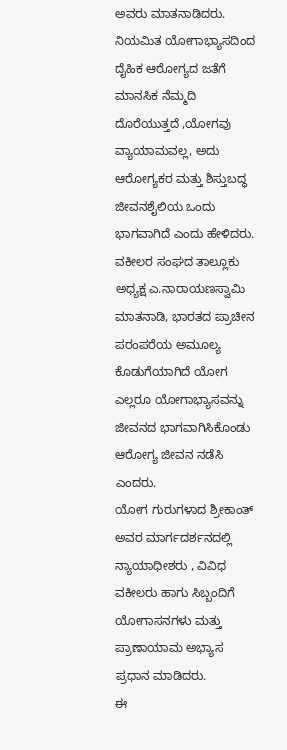ಅವರು ಮಾತನಾಡಿದರು.
ನಿಯಮಿತ ಯೋಗಾಭ್ಯಾಸದಿಂದ ದೈಹಿಕ ಆರೋಗ್ಯದ ಜತೆಗೆ ಮಾನಸಿಕ ನೆಮ್ಮದಿ ದೊರೆಯುತ್ತದೆ ,ಯೋಗವು ವ್ಯಾಯಾಮವಲ್ಲ, ಅದು ಆರೋಗ್ಯಕರ ಮತ್ತು ಶಿಸ್ತುಬದ್ಧ ಜೀವನಶೈಲಿಯ ಒಂದು ಭಾಗವಾಗಿದೆ ಎಂದು ಹೇಳಿದರು.
ವಕೀಲರ ಸಂಘದ ತಾಲ್ಲೂಕು ಅಧ್ಯಕ್ಷ ಎ.ನಾರಾಯಣಸ್ವಾಮಿ ಮಾತನಾಡಿ, ಭಾರತದ ಪ್ರಾಚೀನ ಪರಂಪರೆಯ ಅಮೂಲ್ಯ ಕೊಡುಗೆಯಾಗಿದೆ ಯೋಗ ಎಲ್ಲರೂ ಯೋಗಾಭ್ಯಾಸವನ್ನು ಜೀವನದ ಭಾಗವಾಗಿಸಿಕೊಂಡು ಆರೋಗ್ಯ ಜೀವನ ನಡೆಸಿ ಎಂದರು.
ಯೋಗ ಗುರುಗಳಾದ ಶ್ರೀಕಾಂತ್ ಅವರ ಮಾರ್ಗದರ್ಶನದಲ್ಲಿ ನ್ಯಾಯಾಧೀಶರು , ವಿವಿಧ ವಕೀಲರು ಹಾಗು ಸಿಬ್ಬಂದಿಗೆ ಯೋಗಾಸನಗಳು ಮತ್ತು ಪ್ರಾಣಾಯಾಮ ಅಭ್ಯಾಸ ಪ್ರಧಾನ ಮಾಡಿದರು.
ಈ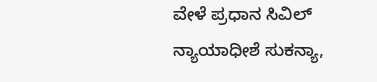ವೇಳೆ ಪ್ರಧಾನ ಸಿವಿಲ್ ನ್ಯಾಯಾಧೀಶೆ ಸುಕನ್ಯಾ,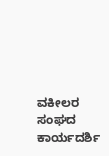ವಕೀಲರ ಸಂಘದ ಕಾರ್ಯದರ್ಶಿ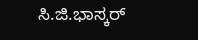ಸಿ.ಜಿ.ಭಾಸ್ಕರ್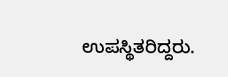ಉಪಸ್ಥಿತರಿದ್ದರು.